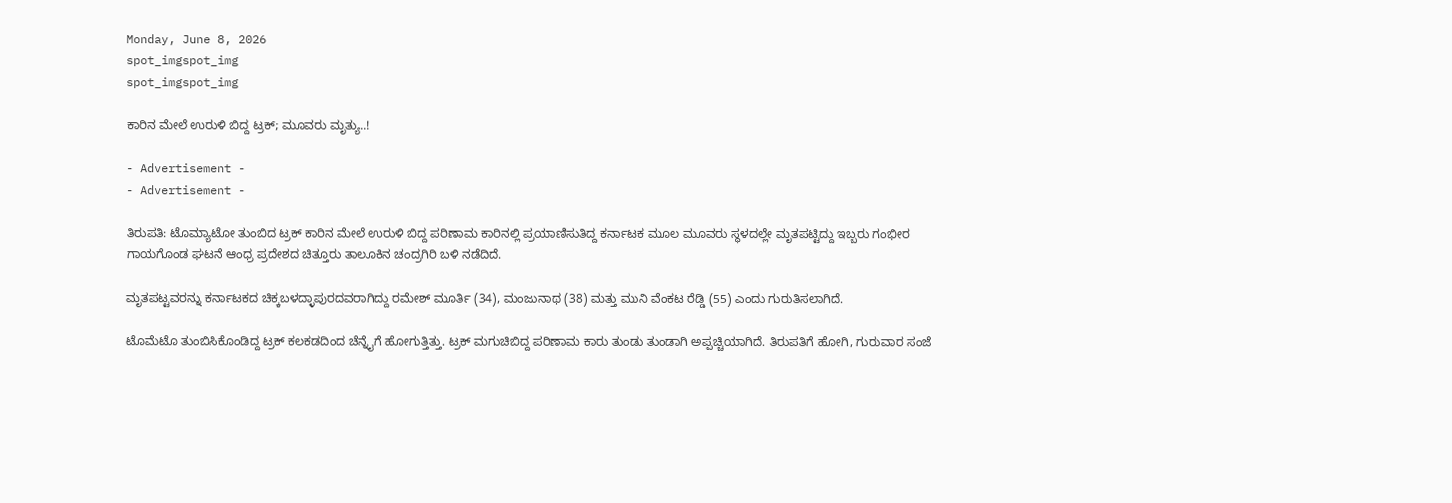Monday, June 8, 2026
spot_imgspot_img
spot_imgspot_img

ಕಾರಿನ ಮೇಲೆ ಉರುಳಿ ಬಿದ್ದ ಟ್ರಕ್; ಮೂವರು ಮೃತ್ಯು..!

- Advertisement -
- Advertisement -

ತಿರುಪತಿ: ಟೊಮ್ಯಾಟೋ ತುಂಬಿದ ಟ್ರಕ್ ಕಾರಿನ ಮೇಲೆ ಉರುಳಿ ಬಿದ್ದ ಪರಿಣಾಮ ಕಾರಿನಲ್ಲಿ ಪ್ರಯಾಣಿಸುತಿದ್ದ ಕರ್ನಾಟಕ ಮೂಲ ಮೂವರು ಸ್ಥಳದಲ್ಲೇ ಮೃತಪಟ್ಟಿದ್ದು ಇಬ್ಬರು ಗಂಭೀರ ಗಾಯಗೊಂಡ ಘಟನೆ ಆಂಧ್ರ ಪ್ರದೇಶದ ಚಿತ್ತೂರು ತಾಲೂಕಿನ ಚಂದ್ರಗಿರಿ ಬಳಿ ನಡೆದಿದೆ.

ಮೃತಪಟ್ಟವರನ್ನು ಕರ್ನಾಟಕದ ಚಿಕ್ಕಬಳದ್ಳಾಪುರದವರಾಗಿದ್ದು ರಮೇಶ್ ಮೂರ್ತಿ (34), ಮಂಜುನಾಥ (38) ಮತ್ತು ಮುನಿ ವೆಂಕಟ ರೆಡ್ಡಿ (55) ಎಂದು ಗುರುತಿಸಲಾಗಿದೆ.

ಟೊಮೆಟೊ ತುಂಬಿಸಿಕೊಂಡಿದ್ದ ಟ್ರಕ್ ಕಲಕಡದಿಂದ ಚೆನ್ನೈಗೆ ಹೋಗುತ್ತಿತ್ತು. ಟ್ರಕ್ ಮಗುಚಿಬಿದ್ದ ಪರಿಣಾಮ ಕಾರು ತುಂಡು ತುಂಡಾಗಿ ಅಪ್ಪಚ್ಚಿಯಾಗಿದೆ. ತಿರುಪತಿಗೆ ಹೋಗಿ, ಗುರುವಾರ ಸಂಜೆ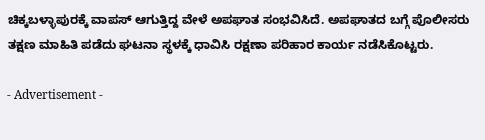ಚಿಕ್ಕಬಳ್ಳಾಪುರಕ್ಕೆ ವಾಪಸ್ ಆಗುತ್ತಿದ್ದ ವೇಳೆ ಅಪಘಾತ ಸಂಭವಿಸಿದೆ. ಅಪಘಾತದ ಬಗ್ಗೆ ಪೊಲೀಸರು ತಕ್ಷಣ ಮಾಹಿತಿ ಪಡೆದು ಘಟನಾ ಸ್ಥಳಕ್ಕೆ ಧಾವಿಸಿ ರಕ್ಷಣಾ ಪರಿಹಾರ ಕಾರ್ಯ ನಡೆಸಿಕೊಟ್ಟರು.

- Advertisement -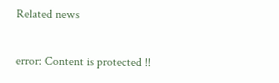Related news

error: Content is protected !!